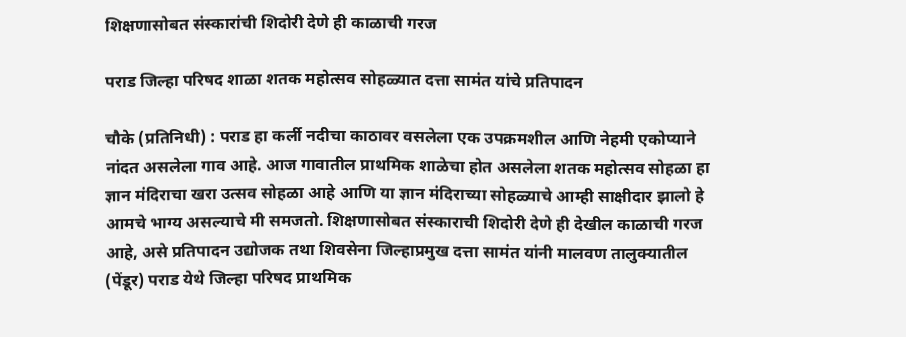शिक्षणासोबत संस्कारांची शिदोरी देणे ही काळाची गरज

पराड जिल्हा परिषद शाळा शतक महोत्सव सोहळ्यात दत्ता सामंत यांचे प्रतिपादन

चौके (प्रतिनिधी) : पराड हा कर्ली नदीचा काठावर वसलेला एक उपक्रमशील आणि नेहमी एकोप्याने नांदत असलेला गाव आहे. आज गावातील प्राथमिक शाळेचा होत असलेला शतक महोत्सव सोहळा हा ज्ञान मंदिराचा खरा उत्सव सोहळा आहे आणि या ज्ञान मंदिराच्या सोहळ्याचे आम्ही साक्षीदार झालो हे आमचे भाग्य असल्याचे मी समजतो. शिक्षणासोबत संस्काराची शिदोरी देणे ही देखील काळाची गरज आहे, असे प्रतिपादन उद्योजक तथा शिवसेना जिल्हाप्रमुख दत्ता सामंत यांनी मालवण तालुक्यातील (पेंडूर) पराड येथे जिल्हा परिषद प्राथमिक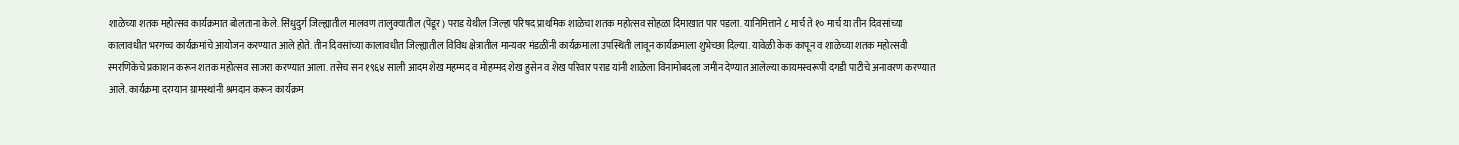शाळेच्या शतक महोत्सव कार्यक्रमात बोलताना केले. सिंधुदुर्ग जिल्ह्यातील मालवण तालुक्यातील (पेंडूर) पराड येथील जिल्हा परिषद प्राथमिक शाळेचा शतक महोत्सव सोहळा दिमाखात पार पडला. यानिमित्ताने ८ मार्च ते १० मार्च या तीन दिवसांच्या कालावधीत भरगच्च कार्यक्रमांचे आयोजन करण्यात आले होते. तीन दिवसांच्या कालावधीत जिल्ह्यातील विविध क्षेत्रातील मान्यवर मंडळींनी कार्यक्रमाला उपस्थिती लावून कार्यक्रमाला शुभेच्छा दिल्या. यावेळी केक कापून व शाळेच्या शतक महोत्सवी स्मरणिकेचे प्रकाशन करून शतक महोत्सव साजरा करण्यात आला. तसेच सन १९६४ साली आदम शेख महम्मद व मोहम्मद शेख हुसेन व शेख परिवार पराड यांनी शाळेला विनामोबदला जमीन देण्यात आलेल्या कायमस्वरूपी दगडी पाटीचे अनावरण करण्यात आले. कार्यक्रमा दरम्यान ग्रामस्थांनी श्रमदान करून कार्यक्रम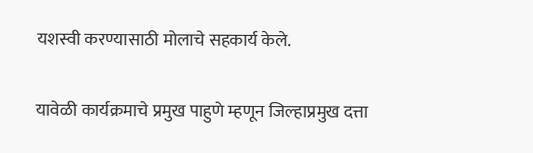यशस्वी करण्यासाठी मोलाचे सहकार्य केले.

यावेळी कार्यक्रमाचे प्रमुख पाहुणे म्हणून जिल्हाप्रमुख दत्ता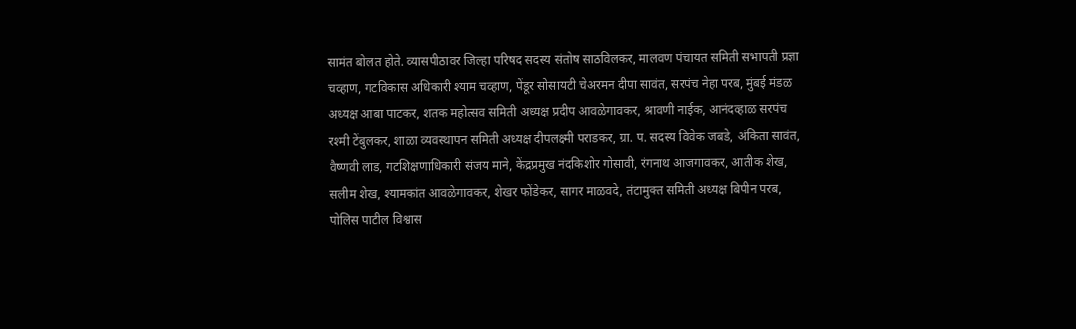सामंत बोलत होते. व्यासपीठावर जिल्हा परिषद सदस्य संतोष साठविलकर, मालवण पंचायत समिती सभापती प्रज्ञा चव्हाण, गटविकास अधिकारी श्याम चव्हाण, पेंडूर सोसायटी चेअरमन दीपा सावंत, सरपंच नेहा परब, मुंबई मंडळ अध्यक्ष आबा पाटकर, शतक महोत्सव समिती अध्यक्ष प्रदीप आवळेगावकर, श्रावणी नाईक, आनंदव्हाळ सरपंच रश्मी टेंबुलकर, शाळा व्यवस्थापन समिती अध्यक्ष दीपलक्ष्मी पराडकर, ग्रा. प. सदस्य विवेक जबडे, अंकिता सावंत, वैष्णवी लाड, गटशिक्षणाधिकारी संजय माने, केंद्रप्रमुख नंदकिशोर गोसावी, रंगनाथ आजगावकर, आतीक शेख, सलीम शेख, श्यामकांत आवळेगावकर, शेखर फोंडेकर, सागर माळवदे, तंटामुक्त समिती अध्यक्ष बिपीन परब, पोलिस पाटील विश्वास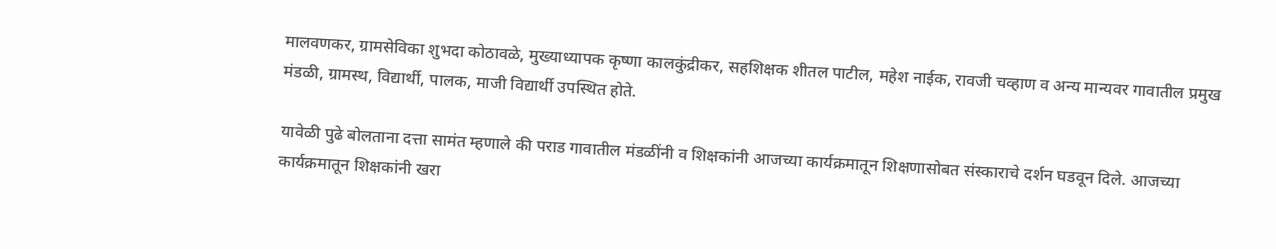मालवणकर, ग्रामसेविका शुभदा कोठावळे, मुख्याध्यापक कृष्णा कालकुंद्रीकर, सहशिक्षक शीतल पाटील, महेश नाईक, रावजी चव्हाण व अन्य मान्यवर गावातील प्रमुख मंडळी, ग्रामस्थ, विद्यार्थी, पालक, माजी विद्यार्थी उपस्थित होते.

यावेळी पुढे बोलताना दत्ता सामंत म्हणाले की पराड गावातील मंडळींनी व शिक्षकांनी आजच्या कार्यक्रमातून शिक्षणासोबत संस्काराचे दर्शन घडवून दिले. आजच्या कार्यक्रमातून शिक्षकांनी खरा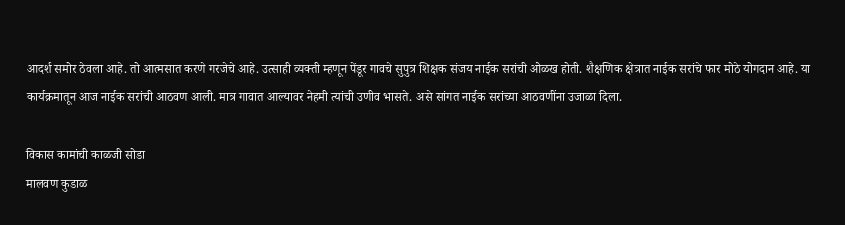आदर्श समोर ठेवला आहे. तो आत्मसात करणे गरजेचे आहे. उत्साही व्यक्ती म्हणून पेंडूर गावचे सुपुत्र शिक्षक संजय नाईक सरांची ओळख होती. शैक्षणिक क्षेत्रात नाईक सरांचे फार मोठे योगदान आहे. या कार्यक्रमातून आज नाईक सरांची आठवण आली. मात्र गावात आल्यावर नेहमी त्यांची उणीव भासते. असे सांगत नाईक सरांच्या आठवणींना उजाळा दिला.

विकास कामांची काळजी सोडा
मालवण कुडाळ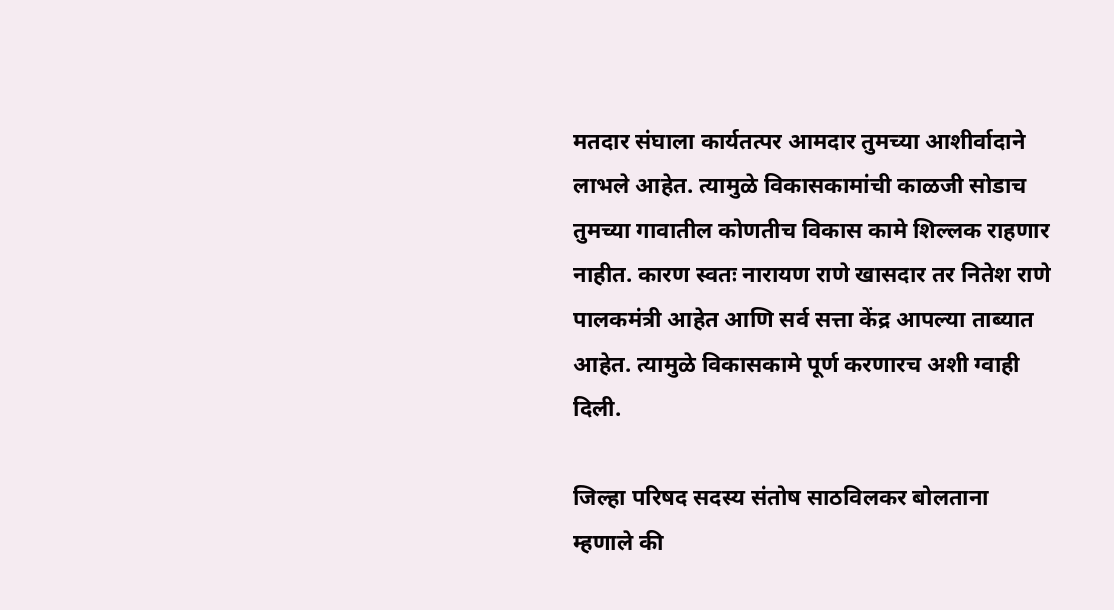मतदार संघाला कार्यतत्पर आमदार तुमच्या आशीर्वादाने लाभले आहेत. त्यामुळे विकासकामांची काळजी सोडाच तुमच्या गावातील कोणतीच विकास कामे शिल्लक राहणार नाहीत. कारण स्वतः नारायण राणे खासदार तर नितेश राणे पालकमंत्री आहेत आणि सर्व सत्ता केंद्र आपल्या ताब्यात आहेत. त्यामुळे विकासकामे पूर्ण करणारच अशी ग्वाही दिली.

जिल्हा परिषद सदस्य संतोष साठविलकर बोलताना म्हणाले की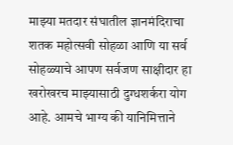माझ्या मतदार संघातील ज्ञानमंदिराचा शतक महोत्सवी सोहळा आणि या सर्व सोहळ्याचे आपण सर्वजण साक्षीदार हा खरोखरच माझ्यासाठी दुग्धशर्करा योग आहे. आमचे भाग्य की यानिमित्ताने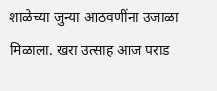शाळेच्या जुन्या आठवणींना उजाळा मिळाला. खरा उत्साह आज पराड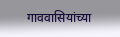गाववासियांच्या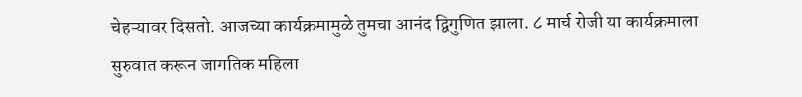चेहऱ्यावर दिसतो. आजच्या कार्यक्रमामुळे तुमचा आनंद द्विगुणित झाला. ८ मार्च रोजी या कार्यक्रमाला सुरुवात करून जागतिक महिला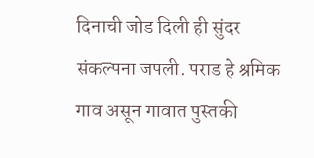दिनाची जोड दिली ही सुंदर संकल्पना जपली. पराड हे श्रमिक गाव असून गावात पुस्तकी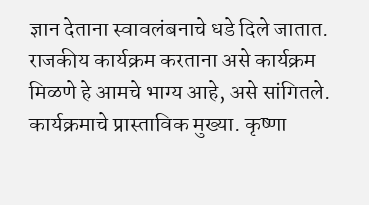ज्ञान देताना स्वावलंबनाचे धडे दिले जातात. राजकीय कार्यक्रम करताना असे कार्यक्रम मिळणे हे आमचे भाग्य आहे, असे सांगितले. कार्यक्रमाचे प्रास्ताविक मुख्या. कृष्णा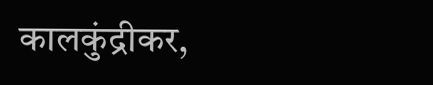कालकुंद्रीकर,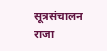सूत्रसंचालन राजा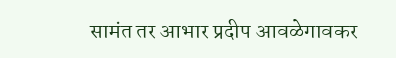सामंत तर आभार प्रदीप आवळेगावकर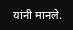यांनी मानले.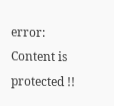error: Content is protected !!